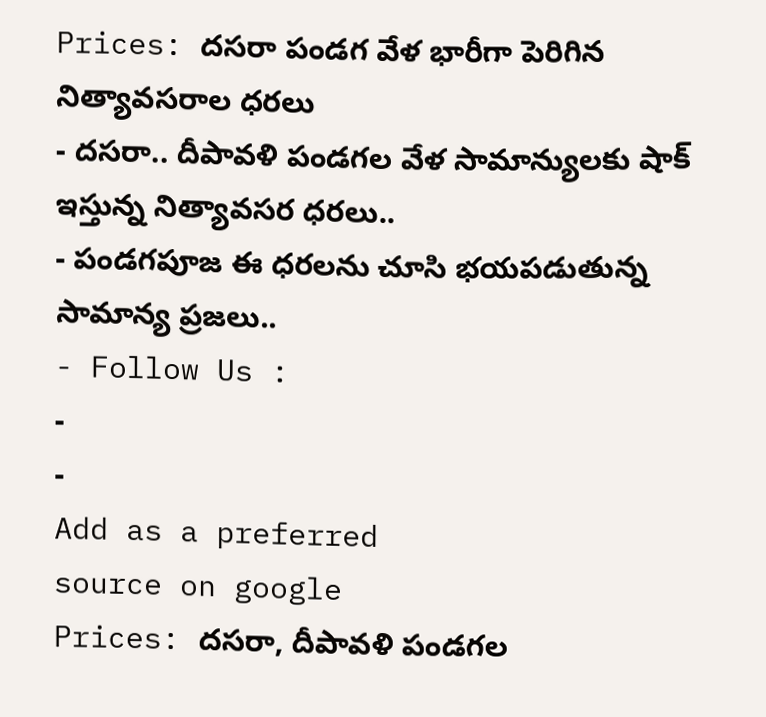Prices: దసరా పండగ వేళ భారీగా పెరిగిన నిత్యావసరాల ధరలు
- దసరా.. దీపావళి పండగల వేళ సామాన్యులకు షాక్ ఇస్తున్న నిత్యావసర ధరలు..
- పండగపూజ ఈ ధరలను చూసి భయపడుతున్న సామాన్య ప్రజలు..
- Follow Us :
-
-
Add as a preferred
source on google
Prices: దసరా, దీపావళి పండగల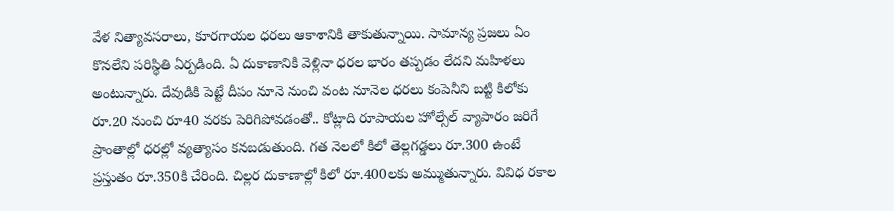వేళ నిత్యావసరాలు, కూరగాయల ధరలు ఆకాశానికి తాకుతున్నాయి. సామాన్య ప్రజలు ఏం కొనలేని పరిస్థితి ఏర్పడింది. ఏ దుకాణానికి వెళ్లినా ధరల భారం తప్పడం లేదని మహిళలు అంటున్నారు. దేవుడికి పెట్టే దీపం నూనె నుంచి వంట నూనెల ధరలు కంపెనీని బట్టి కిలోకు రూ.20 నుంచి రూ40 వరకు పెరిగిపోవడంతో.. కోట్లాది రూపాయల హోల్సేల్ వ్యాపారం జరిగే ప్రాంతాల్లో ధరల్లో వ్యత్యాసం కనబడుతుంది. గత నెలలో కిలో తెల్లగడ్డలు రూ.300 ఉంటే ప్రస్తుతం రూ.350కి చేరింది. చిల్లర దుకాణాల్లో కిలో రూ.400లకు అమ్ముతున్నారు. వివిధ రకాల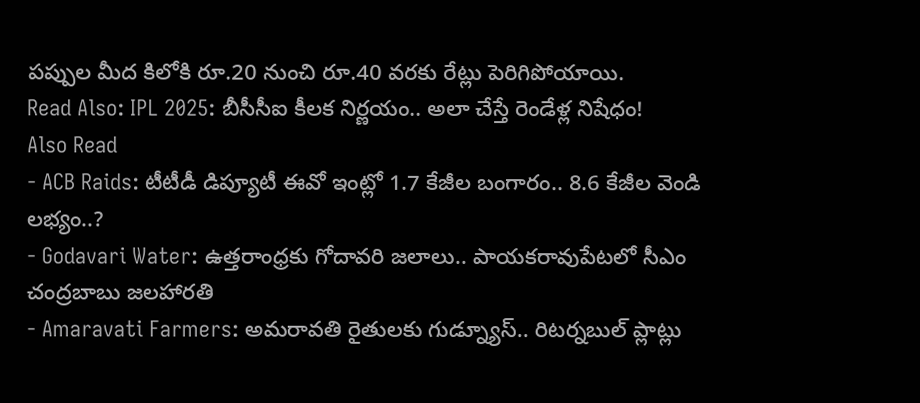పప్పుల మీద కిలోకి రూ.20 నుంచి రూ.40 వరకు రేట్లు పెరిగిపోయాయి.
Read Also: IPL 2025: బీసీసీఐ కీలక నిర్ణయం.. అలా చేస్తే రెండేళ్ల నిషేధం!
Also Read
- ACB Raids: టీటీడీ డిప్యూటీ ఈవో ఇంట్లో 1.7 కేజీల బంగారం.. 8.6 కేజీల వెండి లభ్యం..?
- Godavari Water: ఉత్తరాంధ్రకు గోదావరి జలాలు.. పాయకరావుపేటలో సీఎం చంద్రబాబు జలహారతి
- Amaravati Farmers: అమరావతి రైతులకు గుడ్న్యూస్.. రిటర్నబుల్ ప్లాట్లు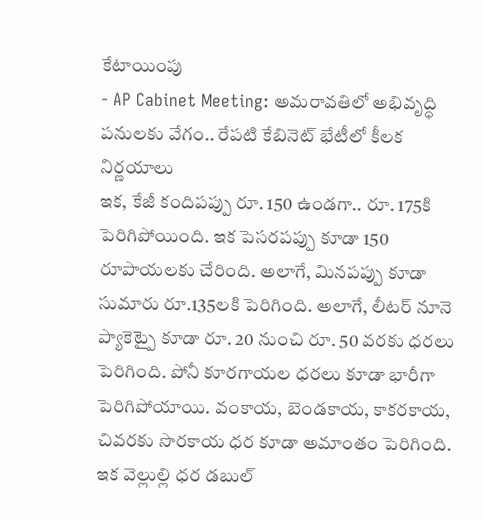కేటాయింపు
- AP Cabinet Meeting: అమరావతిలో అభివృద్ధి పనులకు వేగం.. రేపటి కేబినెట్ భేటీలో కీలక నిర్ణయాలు
ఇక, కేజీ కందిపప్పు రూ. 150 ఉండగా.. రూ. 175కి పెరిగిపోయింది. ఇక పెసరపప్పు కూడా 150 రూపాయలకు చేరింది. అలాగే, మినపప్పు కూడా సుమారు రూ.135లకి పెరిగింది. అలాగే, లీటర్ నూనె ప్యాకెట్పై కూడా రూ. 20 నుంచి రూ. 50 వరకు ధరలు పెరిగింది. పోనీ కూరగాయల ధరలు కూడా భారీగా పెరిగిపోయాయి. వంకాయ, బెండకాయ, కాకరకాయ, చివరకు సొరకాయ ధర కూడా అమాంతం పెరిగింది. ఇక వెల్లుల్లి ధర డబుల్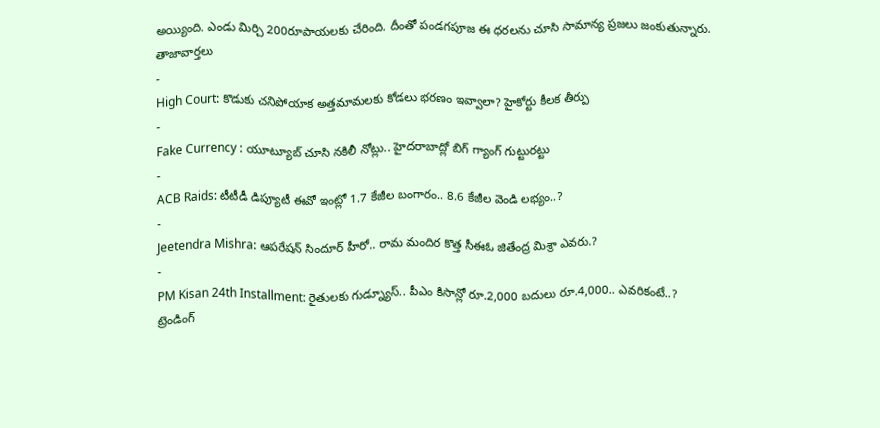అయ్యింది. ఎండు మిర్చి 200రూపాయలకు చేరింది. దీంతో పండగపూజ ఈ ధరలను చూసి సామాన్య ప్రజలు జంకుతున్నారు.
తాజావార్తలు
-
High Court: కొడుకు చనిపోయాక అత్తమామలకు కోడలు భరణం ఇవ్వాలా? హైకోర్టు కీలక తీర్పు
-
Fake Currency : యూట్యూబ్ చూసి నకిలీ నోట్లు.. హైదరాబాద్లో బిగ్ గ్యాంగ్ గుట్టురట్టు
-
ACB Raids: టీటీడీ డిప్యూటీ ఈవో ఇంట్లో 1.7 కేజీల బంగారం.. 8.6 కేజీల వెండి లభ్యం..?
-
Jeetendra Mishra: ఆపరేషన్ సిందూర్ హీరో.. రామ మందిర కొత్త సీఈఓ జితేంద్ర మిశ్రా ఎవరు.?
-
PM Kisan 24th Installment: రైతులకు గుడ్న్యూస్.. పీఎం కిసాన్లో రూ.2,000 బదులు రూ.4,000.. ఎవరికంటే..?
ట్రెండింగ్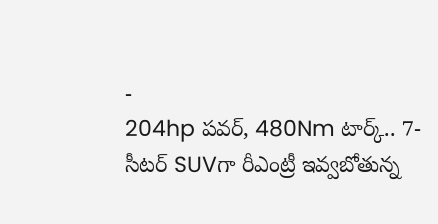-
204hp పవర్, 480Nm టార్క్.. 7-సీటర్ SUVగా రీఎంట్రీ ఇవ్వబోతున్న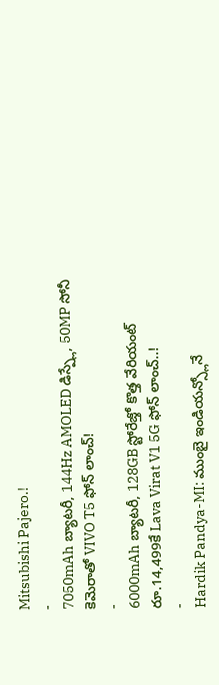Mitsubishi Pajero.!
-
7050mAh బ్యాటరీ, 144Hz AMOLED డిస్ప్లే, 50MP సోనీ కెమెరాతో VIVO T5 ఫోన్ లాంచ్!
-
6000mAh బ్యాటరీ, 128GB స్టోరేజ్తో కొత్త వేరియంట్ రూ.14,499కే Lava Virat V1 5G ఫోన్ లాంచ్..!
-
Hardik Pandya-MI: ముంబై ఇండియన్స్లోనే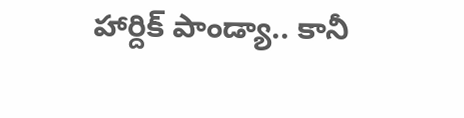హార్దిక్ పాండ్యా.. కానీ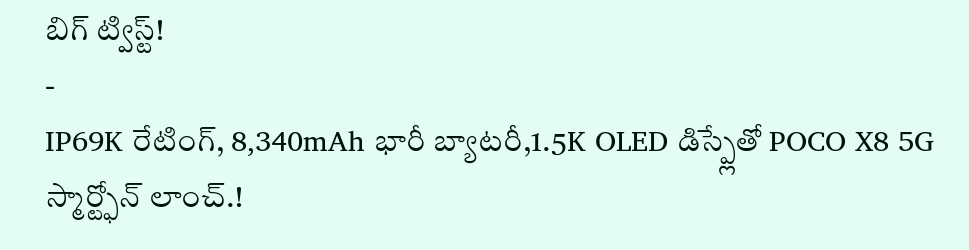బిగ్ ట్విస్ట్!
-
IP69K రేటింగ్, 8,340mAh భారీ బ్యాటరీ,1.5K OLED డిస్ప్లేతో POCO X8 5G స్మార్ట్ఫోన్ లాంచ్.!